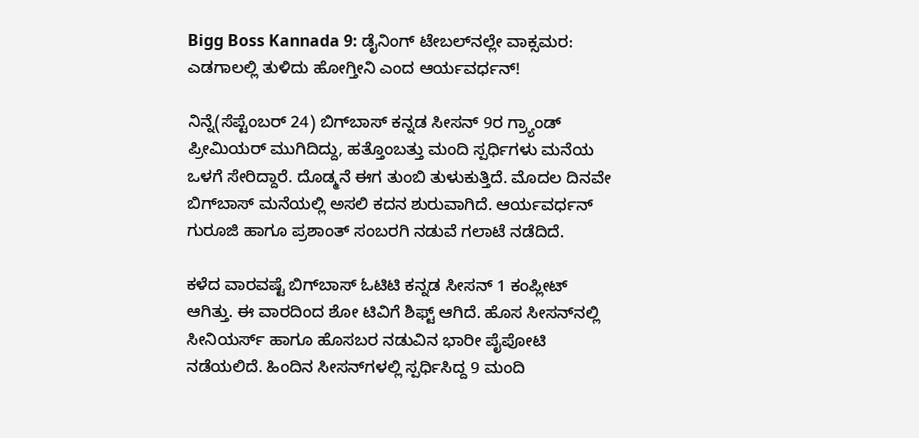Bigg Boss Kannada 9: ಡೈನಿಂಗ್ ಟೇಬಲ್‌ನಲ್ಲೇ ವಾಕ್ಸಮರ: ಎಡಗಾಲಲ್ಲಿ ತುಳಿದು ಹೋಗ್ತೀನಿ ಎಂದ ಆರ್ಯವರ್ಧನ್!

ನಿನ್ನೆ(ಸೆಪ್ಟೆಂಬರ್ 24) ಬಿಗ್‌ಬಾಸ್ ಕನ್ನಡ ಸೀಸನ್‌ 9ರ ಗ್ರ್ಯಾಂಡ್ ಪ್ರೀಮಿಯರ್ ಮುಗಿದಿದ್ದು, ಹತ್ತೊಂಬತ್ತು ಮಂದಿ ಸ್ಪರ್ಧಿಗಳು ಮನೆಯ ಒಳಗೆ ಸೇರಿದ್ದಾರೆ. ದೊಡ್ಮನೆ ಈಗ ತುಂಬಿ ತುಳುಕುತ್ತಿದೆ. ಮೊದಲ ದಿನವೇ ಬಿಗ್‌ಬಾಸ್ ಮನೆಯಲ್ಲಿ ಅಸಲಿ ಕದನ ಶುರುವಾಗಿದೆ. ಆರ್ಯವರ್ಧನ್ ಗುರೂಜಿ ಹಾಗೂ ಪ್ರಶಾಂತ್ ಸಂಬರಗಿ ನಡುವೆ ಗಲಾಟೆ ನಡೆದಿದೆ.

ಕಳೆದ ವಾರವಷ್ಟೆ ಬಿಗ್‌ಬಾಸ್ ಓಟಿಟಿ ಕನ್ನಡ ಸೀಸನ್ 1 ಕಂಪ್ಲೀಟ್ ಆಗಿತ್ತು. ಈ ವಾರದಿಂದ ಶೋ ಟಿವಿಗೆ ಶಿಫ್ಟ್ ಆಗಿದೆ. ಹೊಸ ಸೀಸನ್‌ನಲ್ಲಿ ಸೀನಿಯರ್ಸ್ ಹಾಗೂ ಹೊಸಬರ ನಡುವಿನ ಭಾರೀ ಪೈಪೋಟಿ ನಡೆಯಲಿದೆ. ಹಿಂದಿನ ಸೀಸನ್‌ಗಳಲ್ಲಿ ಸ್ಪರ್ಧಿಸಿದ್ದ 9 ಮಂದಿ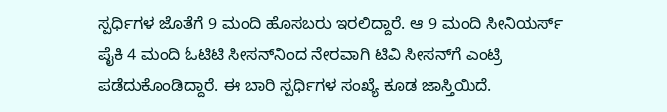ಸ್ಪರ್ಧಿಗಳ ಜೊತೆಗೆ 9 ಮಂದಿ ಹೊಸಬರು ಇರಲಿದ್ದಾರೆ. ಆ 9 ಮಂದಿ ಸೀನಿಯರ್ಸ್ ಪೈಕಿ 4 ಮಂದಿ ಓಟಿಟಿ ಸೀಸನ್‌ನಿಂದ ನೇರವಾಗಿ ಟಿವಿ ಸೀಸನ್‌ಗೆ ಎಂಟ್ರಿ ಪಡೆದುಕೊಂಡಿದ್ದಾರೆ. ಈ ಬಾರಿ ಸ್ಪರ್ಧಿಗಳ ಸಂಖ್ಯೆ ಕೂಡ ಜಾಸ್ತಿಯಿದೆ.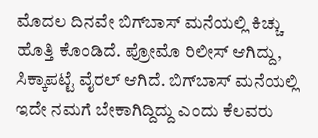ಮೊದಲ ದಿನವೇ ಬಿಗ್‌ಬಾಸ್ ಮನೆಯಲ್ಲಿ ಕಿಚ್ಚು ಹೊತ್ತಿ ಕೊಂಡಿದೆ. ಪ್ರೋಮೊ ರಿಲೀಸ್ ಆಗಿದ್ದು, ಸಿಕ್ಕಾಪಟ್ಟೆ ವೈರಲ್ ಆಗಿದೆ. ಬಿಗ್‌ಬಾಸ್ ಮನೆಯಲ್ಲಿ ಇದೇ ನಮಗೆ ಬೇಕಾಗಿದ್ದಿದ್ದು ಎಂದು ಕೆಲವರು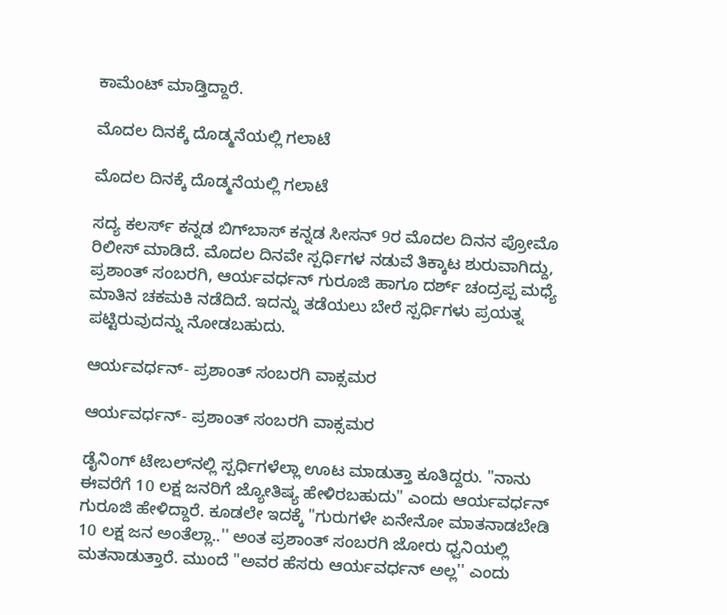ಕಾಮೆಂಟ್ ಮಾಡ್ತಿದ್ದಾರೆ.

ಮೊದಲ ದಿನಕ್ಕೆ ದೊಡ್ಮನೆಯಲ್ಲಿ ಗಲಾಟೆ

ಮೊದಲ ದಿನಕ್ಕೆ ದೊಡ್ಮನೆಯಲ್ಲಿ ಗಲಾಟೆ

ಸದ್ಯ ಕಲರ್ಸ್ ಕನ್ನಡ ಬಿಗ್‌ಬಾಸ್ ಕನ್ನಡ ಸೀಸನ್ 9ರ ಮೊದಲ ದಿನನ ಪ್ರೋಮೊ ರಿಲೀಸ್ ಮಾಡಿದೆ. ಮೊದಲ ದಿನವೇ ಸ್ಪರ್ಧಿಗಳ ನಡುವೆ ತಿಕ್ಕಾಟ ಶುರುವಾಗಿದ್ದು, ಪ್ರಶಾಂತ್ ಸಂಬರಗಿ, ಆರ್ಯವರ್ಧನ್ ಗುರೂಜಿ ಹಾಗೂ ದರ್ಶ್ ಚಂದ್ರಪ್ಪ ಮಧ್ಯೆ ಮಾತಿನ ಚಕಮಕಿ ನಡೆದಿದೆ. ಇದನ್ನು ತಡೆಯಲು ಬೇರೆ ಸ್ಪರ್ಧಿಗಳು ಪ್ರಯತ್ನ ಪಟ್ಟಿರುವುದನ್ನು ನೋಡಬಹುದು.

ಆರ್ಯವರ್ಧನ್- ಪ್ರಶಾಂತ್ ಸಂಬರಗಿ ವಾಕ್ಸಮರ

ಆರ್ಯವರ್ಧನ್- ಪ್ರಶಾಂತ್ ಸಂಬರಗಿ ವಾಕ್ಸಮರ

ಡೈನಿಂಗ್ ಟೇಬಲ್‌ನಲ್ಲಿ ಸ್ಪರ್ಧಿಗಳೆಲ್ಲಾ ಊಟ ಮಾಡುತ್ತಾ ಕೂತಿದ್ದರು. "ನಾನು ಈವರೆಗೆ 10 ಲಕ್ಷ ಜನರಿಗೆ ಜ್ಯೋತಿಷ್ಯ ಹೇಳಿರಬಹುದು" ಎಂದು ಆರ್ಯವರ್ಧನ್ ಗುರೂಜಿ ಹೇಳಿದ್ದಾರೆ. ಕೂಡಲೇ ಇದಕ್ಕೆ "ಗುರುಗಳೇ ಏನೇನೋ ಮಾತನಾಡಬೇಡಿ 10 ಲಕ್ಷ ಜನ ಅಂತೆಲ್ಲಾ..'' ಅಂತ ಪ್ರಶಾಂತ್ ಸಂಬರಗಿ ಜೋರು ಧ್ವನಿಯಲ್ಲಿ ಮತನಾಡುತ್ತಾರೆ. ಮುಂದೆ "ಅವರ ಹೆಸರು ಆರ್ಯವರ್ಧನ್ ಅಲ್ಲ'' ಎಂದು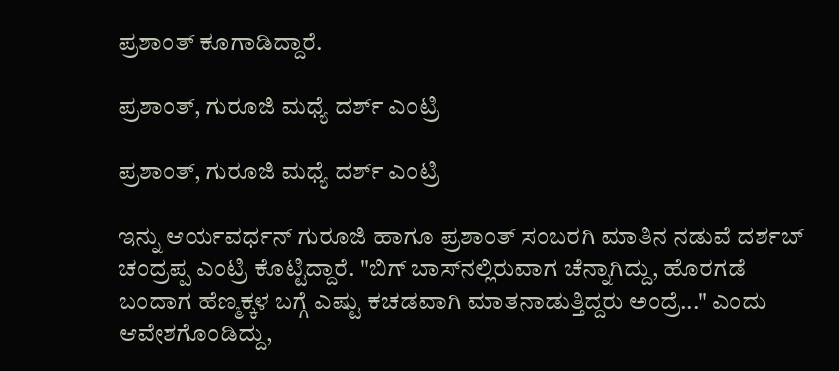ಪ್ರಶಾಂತ್ ಕೂಗಾಡಿದ್ದಾರೆ.

ಪ್ರಶಾಂತ್, ಗುರೂಜಿ ಮಧ್ಯೆ ದರ್ಶ್ ಎಂಟ್ರಿ

ಪ್ರಶಾಂತ್, ಗುರೂಜಿ ಮಧ್ಯೆ ದರ್ಶ್ ಎಂಟ್ರಿ

ಇನ್ನು ಆರ್ಯವರ್ಧನ್ ಗುರೂಜಿ ಹಾಗೂ ಪ್ರಶಾಂತ್ ಸಂಬರಗಿ ಮಾತಿನ ನಡುವೆ ದರ್ಶಬ್ ಚಂದ್ರಪ್ಪ ಎಂಟ್ರಿ ಕೊಟ್ಟಿದ್ದಾರೆ. "ಬಿಗ್ ಬಾಸ್‌ನಲ್ಲಿರುವಾಗ ಚೆನ್ನಾಗಿದ್ದು, ಹೊರಗಡೆ ಬಂದಾಗ ಹೆಣ್ಮಕ್ಕಳ ಬಗ್ಗೆ ಎಷ್ಟು ಕಚಡವಾಗಿ ಮಾತನಾಡುತ್ತಿದ್ದರು ಅಂದ್ರೆ..." ಎಂದು ಆವೇಶಗೊಂಡಿದ್ದು,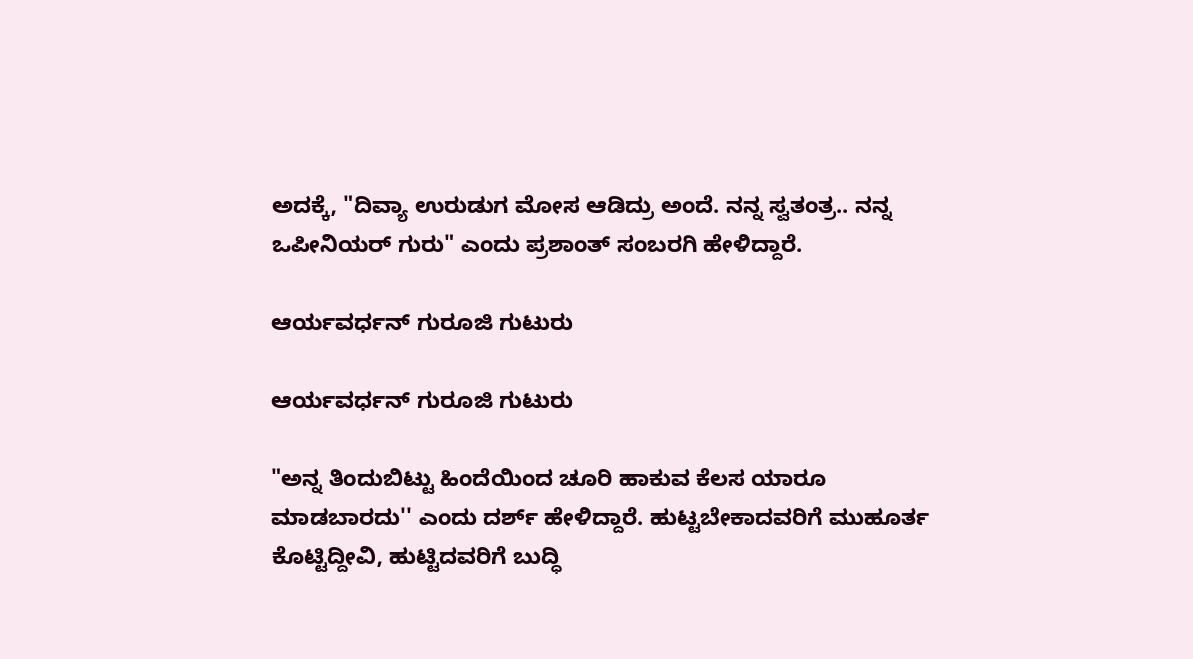ಅದಕ್ಕೆ, "ದಿವ್ಯಾ ಉರುಡುಗ ಮೋಸ ಆಡಿದ್ರು ಅಂದೆ. ನನ್ನ ಸ್ವತಂತ್ರ.. ನನ್ನ ಒಪೀನಿಯರ್ ಗುರು" ಎಂದು ಪ್ರಶಾಂತ್ ಸಂಬರಗಿ ಹೇಳಿದ್ದಾರೆ.

ಆರ್ಯವರ್ಧನ್ ಗುರೂಜಿ ಗುಟುರು

ಆರ್ಯವರ್ಧನ್ ಗುರೂಜಿ ಗುಟುರು

"ಅನ್ನ ತಿಂದುಬಿಟ್ಟು ಹಿಂದೆಯಿಂದ ಚೂರಿ ಹಾಕುವ ಕೆಲಸ ಯಾರೂ ಮಾಡಬಾರದು'' ಎಂದು ದರ್ಶ್ ಹೇಳಿದ್ದಾರೆ. ಹುಟ್ಟಬೇಕಾದವರಿಗೆ ಮುಹೂರ್ತ ಕೊಟ್ಟಿದ್ದೀವಿ, ಹುಟ್ಟಿದವರಿಗೆ ಬುದ್ಧಿ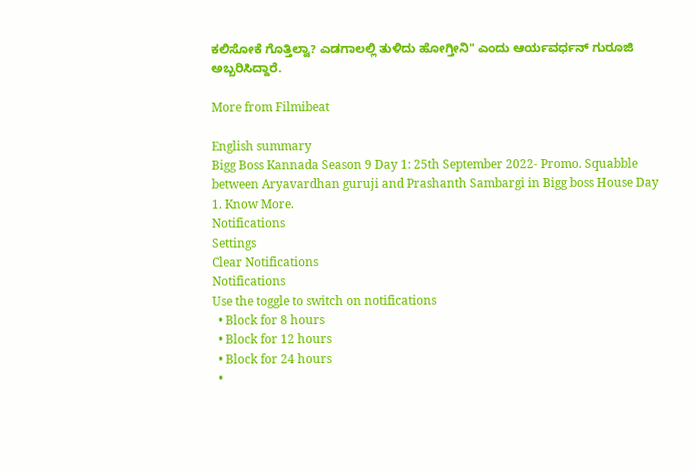ಕಲಿಸೋಕೆ ಗೊತ್ತಿಲ್ವಾ? ಎಡಗಾಲಲ್ಲಿ ತುಳಿದು ಹೋಗ್ತೀನಿ" ಎಂದು ಆರ್ಯವರ್ಧನ್ ಗುರೂಜಿ ಅಬ್ಬರಿಸಿದ್ದಾರೆ.

More from Filmibeat

English summary
Bigg Boss Kannada Season 9 Day 1: 25th September 2022- Promo. Squabble between Aryavardhan guruji and Prashanth Sambargi in Bigg boss House Day 1. Know More.
Notifications
Settings
Clear Notifications
Notifications
Use the toggle to switch on notifications
  • Block for 8 hours
  • Block for 12 hours
  • Block for 24 hours
  •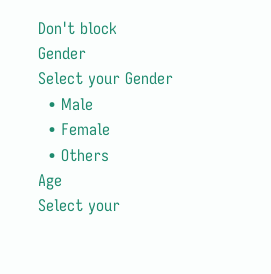Don't block
Gender
Select your Gender
  • Male
  • Female
  • Others
Age
Select your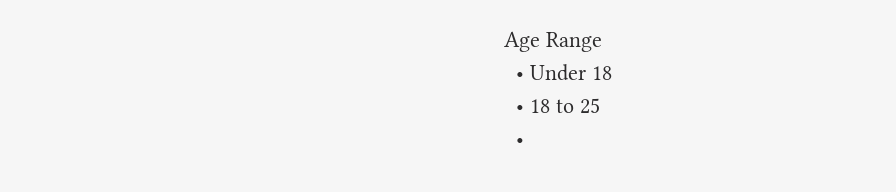Age Range
  • Under 18
  • 18 to 25
  •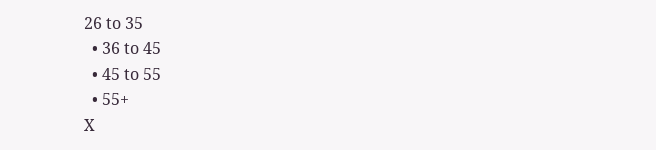26 to 35
  • 36 to 45
  • 45 to 55
  • 55+
X